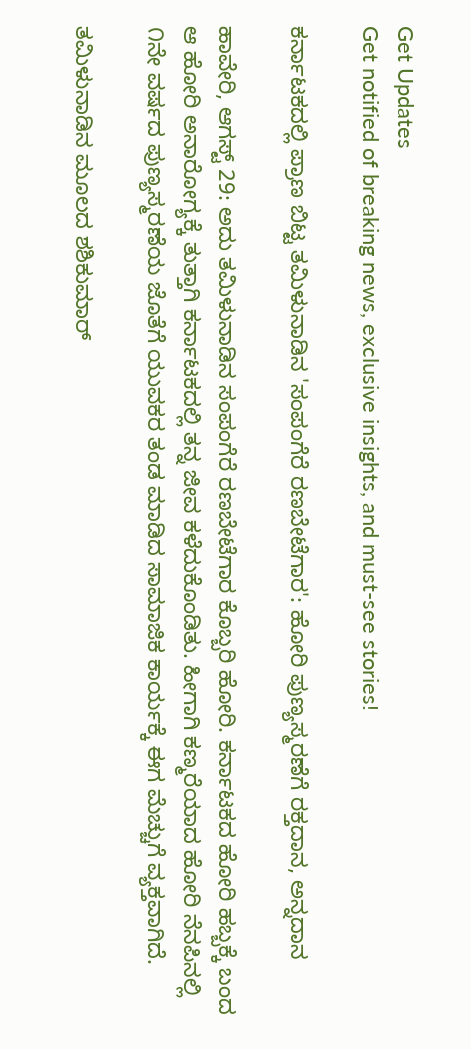Get Updates
Get notified of breaking news, exclusive insights, and must-see stories!

ಕರ್ನಾಟಕದಲ್ಲಿ ಪ್ರಾಣ ಬಿಟ್ಟ ತಮಿಳುನಾಡಿನ 'ಸಂಪಂಗೆರೆ ರಣಬೇಟೆಗಾರ': ಹೋರಿ ಪುಣ್ಯಸ್ಮರಣೆಗೆ ರಕ್ತದಾನ, ಅನ್ನದಾನ

ಹಾವೇರಿ, ಆಗಸ್ಟ್‌ 29: ಅದು ತಮಿಳುನಾಡಿನ ಸಂಪಂಗೆರೆ ರಣಬೇಟೆಗಾರ ಕೊಬ್ಬರಿ ಹೋರಿ. ಕರ್ನಾಟಕದ ಹೋರಿ ಹಬ್ಬಕ್ಕೆ ಬಂದ ಆ ಹೋರಿ ಅನಾರೋಗ್ಯಕ್ಕೆ ತುತ್ತಾಗಿ ಕರ್ನಾಟಕದಲ್ಲಿ ತನ್ನ ಜೀವ ಕಳೆದುಕೊಂಡಿತು. ಹೀಗಾಗಿ ಕಣ್ಮರೆಯಾದ ಹೋರಿ ನೆನಪಿನಲ್ಲಿ ೧ನೇ ವರ್ಷದ ಪುಣ್ಯಸ್ಮರಣೆಯ ಜೊತೆಗೆ ಯುವಕರ ತಂಡ ಮಾಡಿದ ಸಾಮಾಜಿಕ ಕಾರ್ಯಕ್ಕೆ ಈಗ ಮೆಚ್ಚುಗೆ ವ್ಯಕ್ತವಾಗಿದೆ.

ತಮಿಳುನಾಡಿನ ಮೂಲದ ಶಶಿಕುಮಾರ್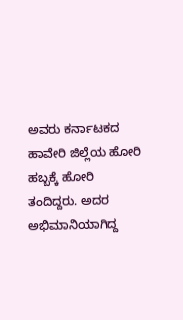ಅವರು ಕರ್ನಾಟಕದ ಹಾವೇರಿ ಜಿಲ್ಲೆಯ ಹೋರಿ ಹಬ್ಬಕ್ಕೆ ಹೋರಿ ತಂದಿದ್ದರು. ಅದರ ಅಭಿಮಾನಿಯಾಗಿದ್ದ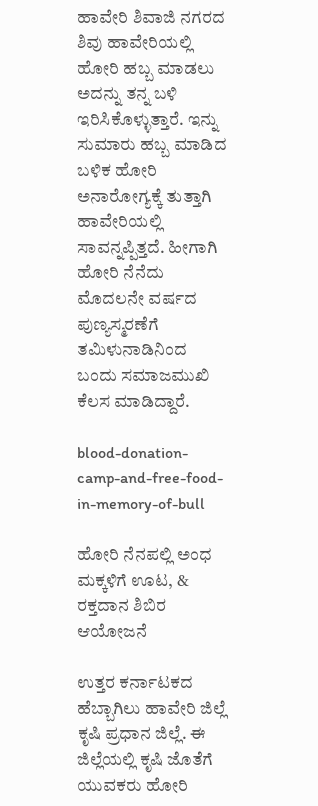ಹಾವೇರಿ ಶಿವಾಜಿ ನಗರದ ಶಿವು ಹಾವೇರಿಯಲ್ಲಿ ಹೋರಿ ಹಬ್ಬ ಮಾಡಲು ಅದನ್ನು ತನ್ನ ಬಳಿ ಇರಿಸಿಕೊಳ್ಳುತ್ತಾರೆ. ಇನ್ನು ಸುಮಾರು ಹಬ್ಬ ಮಾಡಿದ ಬಳಿಕ ಹೋರಿ ಅನಾರೋಗ್ಯಕ್ಕೆ ತುತ್ತಾಗಿ ಹಾವೇರಿಯಲ್ಲಿ ಸಾವನ್ನಪ್ಪಿತ್ತದೆ. ಹೀಗಾಗಿ ಹೋರಿ ನೆನೆದು ಮೊದಲನೇ ವರ್ಷದ ಪುಣ್ಯಸ್ಮರಣೆಗೆ ತಮಿಳುನಾಡಿನಿಂದ ಬಂದು ಸಮಾಜಮುಖಿ ಕೆಲಸ ಮಾಡಿದ್ದಾರೆ.

blood-donation-camp-and-free-food-in-memory-of-bull

ಹೋರಿ ನೆನಪಲ್ಲಿ ಅಂಧ ಮಕ್ಕಳಿಗೆ ಊಟ, & ರಕ್ತದಾನ ಶಿಬಿರ ಆಯೋಜನೆ

ಉತ್ತರ ಕರ್ನಾಟಕದ ಹೆಬ್ಬಾಗಿಲು ಹಾವೇರಿ ಜಿಲ್ಲೆ ಕೃಷಿ ಪ್ರಧಾನ ಜಿಲ್ಲೆ. ಈ ಜಿಲ್ಲೆಯಲ್ಲಿ ಕೃಷಿ ಜೊತೆಗೆ ಯುವಕರು ಹೋರಿ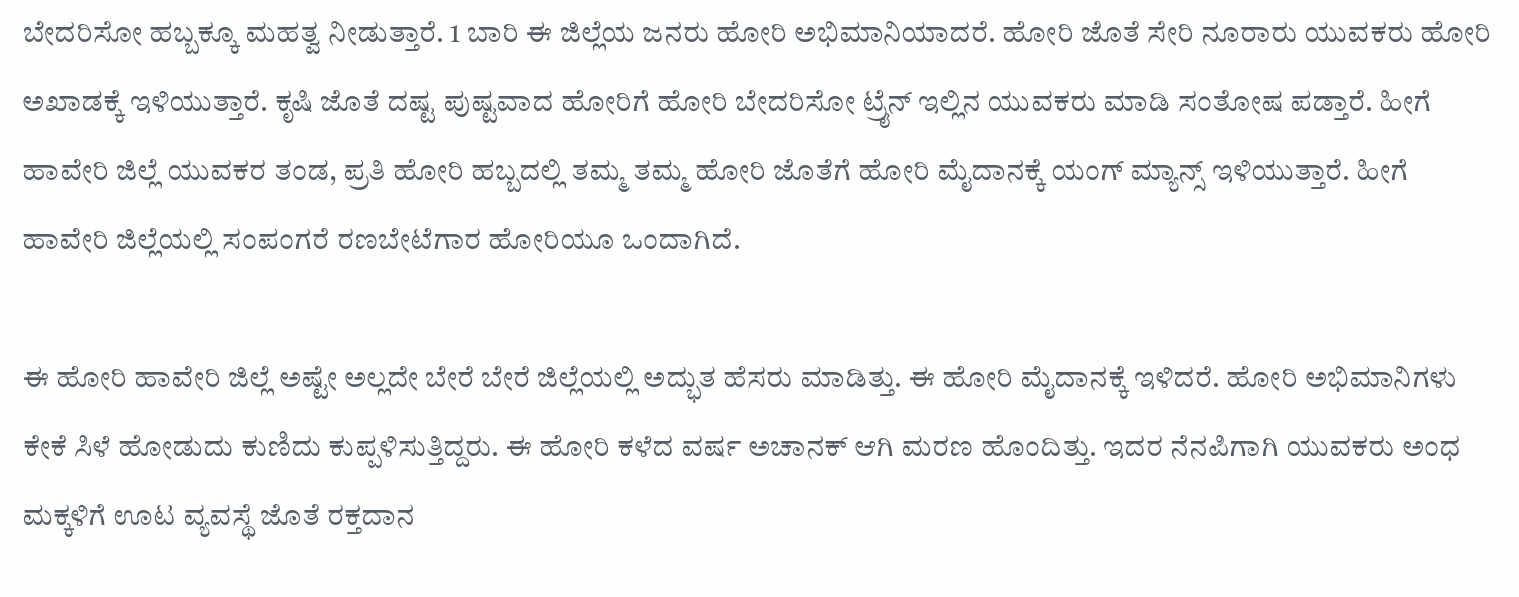ಬೇದರಿಸೋ ಹಬ್ಬಕ್ಕೂ ಮಹತ್ವ ನೀಡುತ್ತಾರೆ. 1 ಬಾರಿ ಈ ಜಿಲ್ಲೆಯ ಜನರು ಹೋರಿ ಅಭಿಮಾನಿಯಾದರೆ. ಹೋರಿ ಜೊತೆ ಸೇರಿ ನೂರಾರು ಯುವಕರು ಹೋರಿ ಅಖಾಡಕ್ಕೆ ಇಳಿಯುತ್ತಾರೆ. ಕೃಷಿ ಜೊತೆ ದಷ್ಟ ಪುಷ್ಟವಾದ ಹೋರಿಗೆ ಹೋರಿ ಬೇದರಿಸೋ ಟ್ರೈನ್ ಇಲ್ಲಿನ ಯುವಕರು ಮಾಡಿ ಸಂತೋಷ ಪಡ್ತಾರೆ. ಹೀಗೆ ಹಾವೇರಿ ಜಿಲ್ಲೆ ಯುವಕರ ತಂಡ, ಪ್ರತಿ ಹೋರಿ ಹಬ್ಬದಲ್ಲಿ ತಮ್ಮ ತಮ್ಮ ಹೋರಿ ಜೊತೆಗೆ ಹೋರಿ ಮೈದಾನಕ್ಕೆ ಯಂಗ್ ಮ್ಯಾನ್ಸ್ ಇಳಿಯುತ್ತಾರೆ. ಹೀಗೆ ಹಾವೇರಿ ಜಿಲ್ಲೆಯಲ್ಲಿ ಸಂಪಂಗರೆ ರಣಬೇಟೆಗಾರ ಹೋರಿಯೂ ಒಂದಾಗಿದೆ.

ಈ ಹೋರಿ ಹಾವೇರಿ ಜಿಲ್ಲೆ ಅಷ್ಟೇ ಅಲ್ಲದೇ ಬೇರೆ ಬೇರೆ ಜಿಲ್ಲೆಯಲ್ಲಿ ಅದ್ಭುತ ಹೆಸರು ಮಾಡಿತ್ತು. ಈ ಹೋರಿ ಮೈದಾನಕ್ಕೆ ಇಳಿದರೆ. ಹೋರಿ ಅಭಿಮಾನಿಗಳು ಕೇಕೆ ಸಿಳೆ ಹೋಡುದು ಕುಣಿದು ಕುಪ್ಪಳಿಸುತ್ತಿದ್ದರು. ಈ ಹೋರಿ ಕಳೆದ ವರ್ಷ ಅಚಾನಕ್ ಆಗಿ ಮರಣ ಹೊಂದಿತ್ತು. ಇದರ ನೆನಪಿಗಾಗಿ ಯುವಕರು ಅಂಧ ಮಕ್ಕಳಿಗೆ ಊಟ ವ್ಯವಸ್ಥೆ ಜೊತೆ ರಕ್ತದಾನ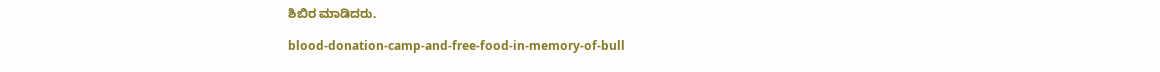ಶಿಬಿರ ಮಾಡಿದರು.

blood-donation-camp-and-free-food-in-memory-of-bull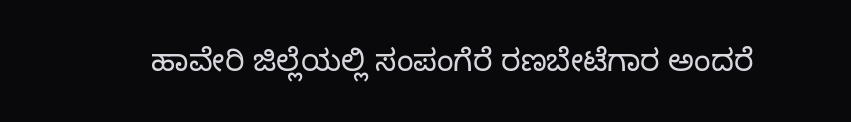ಹಾವೇರಿ ಜಿಲ್ಲೆಯಲ್ಲಿ ಸಂಪಂಗೆರೆ ರಣಬೇಟೆಗಾರ ಅಂದರೆ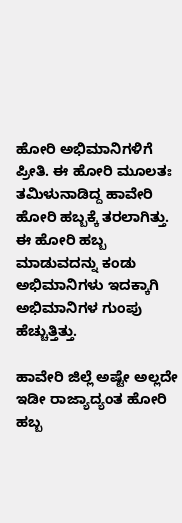ಹೋರಿ ಅಭಿಮಾನಿಗಳಿಗೆ ಪ್ರೀತಿ. ಈ ಹೋರಿ ಮೂಲತಃ ತಮಿಳುನಾಡಿದ್ದ ಹಾವೇರಿ ಹೋರಿ ಹಬ್ಬಕ್ಕೆ ತರಲಾಗಿತ್ತು. ಈ ಹೋರಿ ಹಬ್ಬ ಮಾಡುವದನ್ನು ಕಂಡು ಅಭಿಮಾನಿಗಳು ಇದಕ್ಕಾಗಿ ಅಭಿಮಾನಿಗಳ ಗುಂಪು ಹೆಚ್ಚುತ್ತಿತ್ತು.

ಹಾವೇರಿ ಜಿಲ್ಲೆ ಅಷ್ಟೇ ಅಲ್ಲದೇ ಇಡೀ ರಾಜ್ಯಾದ್ಯಂತ ಹೋರಿ ಹಬ್ಬ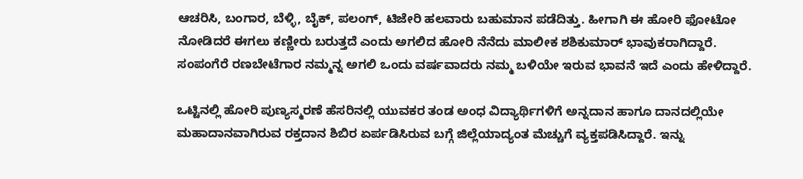ಆಚರಿಸಿ, ಬಂಗಾರ, ಬೆಳ್ಳಿ, ಬೈಕ್, ಪಲಂಗ್, ಟಿಜೇರಿ ಹಲವಾರು ಬಹುಮಾನ ಪಡೆದಿತ್ತು. ಹೀಗಾಗಿ ಈ ಹೋರಿ ಫೋಟೋ ನೋಡಿದರೆ ಈಗಲು ಕಣ್ಣೀರು ಬರುತ್ತದೆ ಎಂದು ಅಗಲಿದ ಹೋರಿ ನೆನೆದು ಮಾಲೀಕ ಶಶಿಕುಮಾರ್ ಭಾವುಕರಾಗಿದ್ದಾರೆ. ಸಂಪಂಗೆರೆ ರಣಬೇಟೆಗಾರ ನಮ್ಮನ್ನ ಅಗಲಿ ಒಂದು ವರ್ಷವಾದರು ನಮ್ಮ ಬಳಿಯೇ ಇರುವ ಭಾವನೆ ಇದೆ ಎಂದು ಹೇಳಿದ್ದಾರೆ.

ಒಟ್ಟಿನಲ್ಲಿ ಹೋರಿ ಪುಣ್ಯಸ್ಮರಣೆ ಹೆಸರಿನಲ್ಲಿ ಯುವಕರ ತಂಡ ಅಂಧ ವಿದ್ಯಾರ್ಥಿಗಳಿಗೆ ಅನ್ನದಾನ ಹಾಗೂ ದಾನದಲ್ಲಿಯೇ ಮಹಾದಾನವಾಗಿರುವ ರಕ್ತದಾನ ಶಿಬಿರ ಏರ್ಪಡಿಸಿರುವ ಬಗ್ಗೆ ಜಿಲ್ಲೆಯಾದ್ಯಂತ ಮೆಚ್ಚುಗೆ ವ್ಯಕ್ತಪಡಿಸಿದ್ದಾರೆ. ಇನ್ನು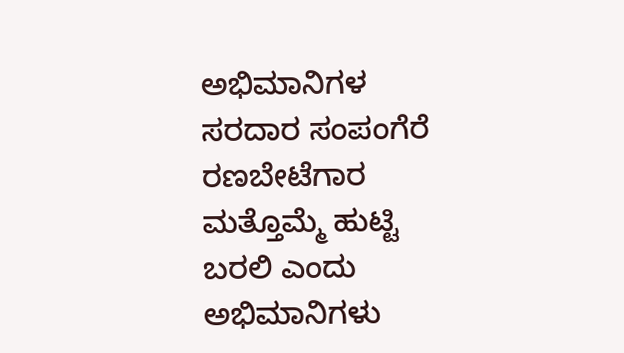ಅಭಿಮಾನಿಗಳ ಸರದಾರ ಸಂಪಂಗೆರೆ ರಣಬೇಟೆಗಾರ ಮತ್ತೊಮ್ಮೆ ಹುಟ್ಟಿ ಬರಲಿ ಎಂದು ಅಭಿಮಾನಿಗಳು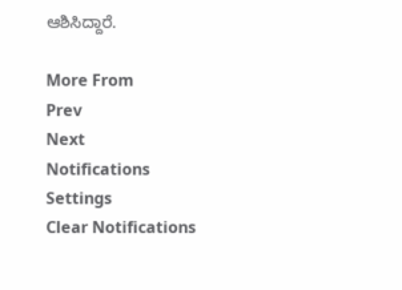ಆಶಿಸಿದ್ದಾರೆ.

More From
Prev
Next
Notifications
Settings
Clear Notifications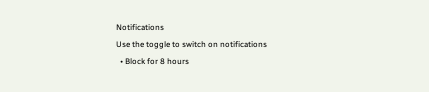Notifications
Use the toggle to switch on notifications
  • Block for 8 hours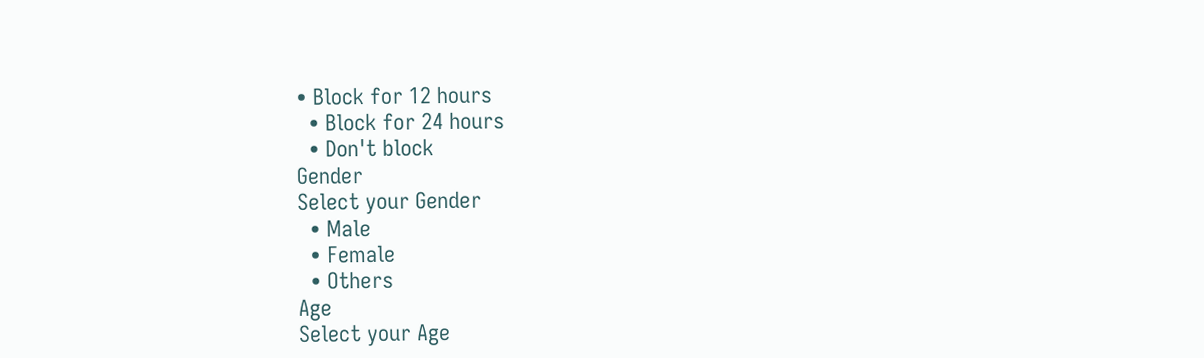• Block for 12 hours
  • Block for 24 hours
  • Don't block
Gender
Select your Gender
  • Male
  • Female
  • Others
Age
Select your Age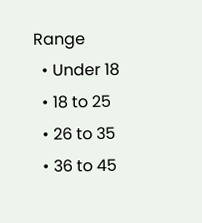Range
  • Under 18
  • 18 to 25
  • 26 to 35
  • 36 to 45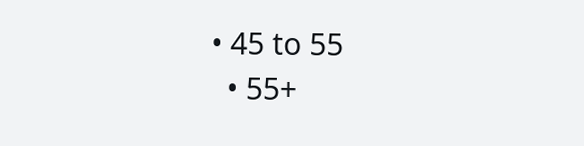• 45 to 55
  • 55+